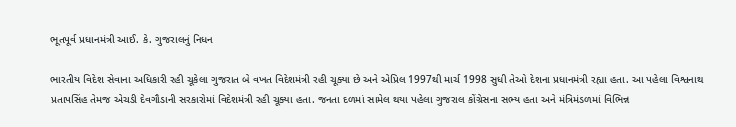ભૂતપૂર્વ પ્રધાનમંત્રી આઈ. કે. ગુજરાલનું નિધન

ભારતીય વિદેશ સેવાના અધિકારી રહી ચૂકેલા ગુજરાત બે વખત વિદેશમંત્રી રહી ચૂક્યા છે અને એપ્રિલ 1997થી માર્ચ 1998 સુધી તેઓ દેશના પ્રધાનમંત્રી રહ્યા હતા. આ પહેલા વિશ્વનાથ પ્રતાપસિંહ તેમજ એચડી દેવગૌડાની સરકારોમાં વિદેશમંત્રી રહી ચૂક્યા હતા. જનતા દળમાં સામેલ થયા પહેલા ગુજરાલ કોંગ્રેસના સભ્ય હતા અને મંત્રિમંડળમાં વિભિન્ન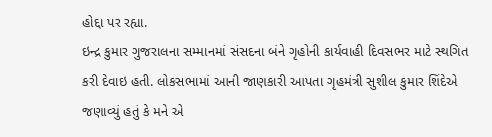હોદ્દા પર રહ્યા.
ઇન્દ્ર કુમાર ગુજરાલના સમ્માનમાં સંસદના બંને ગૃહોની કાર્યવાહી દિવસભર માટે સ્થગિત કરી દેવાઇ હતી. લોકસભામાં આની જાણકારી આપતા ગૃહમંત્રી સુશીલ કુમાર શિંદેએ જણાવ્યું હતું કે મને એ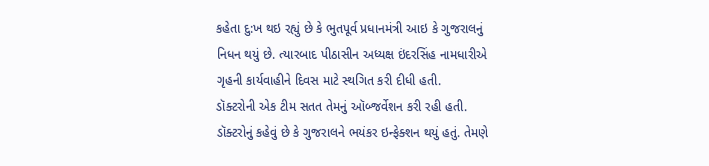કહેતા દુ:ખ થઇ રહ્યું છે કે ભુતપૂર્વ પ્રધાનમંત્રી આઇ કે ગુજરાલનું નિધન થયું છે. ત્યારબાદ પીઠાસીન અધ્યક્ષ ઇંદરસિંહ નામધારીએ ગૃહની કાર્યવાહીને દિવસ માટે સ્થગિત કરી દીધી હતી.
ડૉક્ટરોની એક ટીમ સતત તેમનું ઑબ્જર્વેશન કરી રહી હતી. ડૉક્ટરોનું કહેવું છે કે ગુજરાલને ભયંકર ઇન્ફેક્શન થયું હતું. તેમણે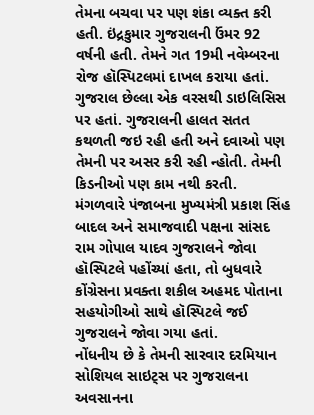તેમના બચવા પર પણ શંકા વ્યક્ત કરી હતી. ઇંદ્રકુમાર ગુજરાલની ઉંમર 92 વર્ષની હતી. તેમને ગત 19મી નવેમ્બરના રોજ હૉસ્પિટલમાં દાખલ કરાયા હતાં.
ગુજરાલ છેલ્લા એક વરસથી ડાઇલિસિસ પર હતાં. ગુજરાલની હાલત સતત કથળતી જઇ રહી હતી અને દવાઓ પણ તેમની પર અસર કરી રહી ન્હોતી. તેમની કિડનીઓ પણ કામ નથી કરતી.
મંગળવારે પંજાબના મુખ્યમંત્રી પ્રકાશ સિંહ બાદલ અને સમાજવાદી પક્ષના સાંસદ રામ ગોપાલ યાદવ ગુજરાલને જોવા હૉસ્પિટલે પહોંચ્યાં હતા, તો બુધવારે કોંગ્રેસના પ્રવક્તા શકીલ અહમદ પોતાના સહયોગીઓ સાથે હૉસ્પિટલે જઈ ગુજરાલને જોવા ગયા હતાં.
નોંધનીય છે કે તેમની સારવાર દરમિયાન સોશિયલ સાઇટ્સ પર ગુજરાલના અવસાનના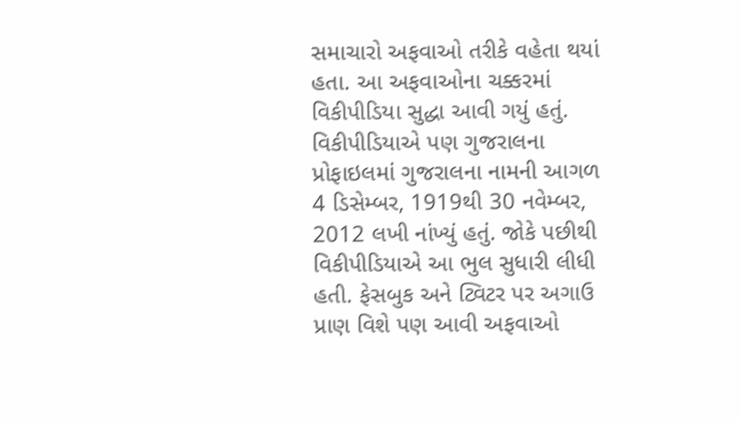સમાચારો અફવાઓ તરીકે વહેતા થયાં હતા. આ અફવાઓના ચક્કરમાં વિકીપીડિયા સુદ્ધા આવી ગયું હતું. વિકીપીડિયાએ પણ ગુજરાલના પ્રોફાઇલમાં ગુજરાલના નામની આગળ 4 ડિસેમ્બર, 1919થી 30 નવેમ્બર, 2012 લખી નાંખ્યું હતું. જોકે પછીથી વિકીપીડિયાએ આ ભુલ સુધારી લીધી હતી. ફેસબુક અને ટ્વિટર પર અગાઉ પ્રાણ વિશે પણ આવી અફવાઓ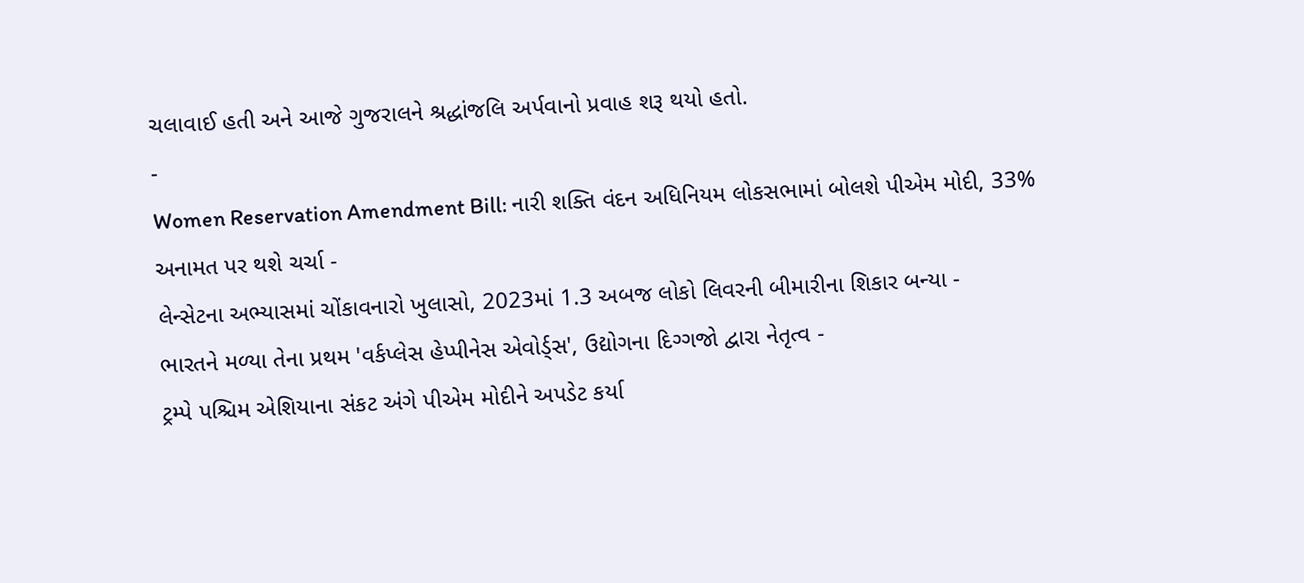ચલાવાઈ હતી અને આજે ગુજરાલને શ્રદ્ધાંજલિ અર્પવાનો પ્રવાહ શરૂ થયો હતો.
-
Women Reservation Amendment Bill: નારી શક્તિ વંદન અધિનિયમ લોકસભામાં બોલશે પીએમ મોદી, 33% અનામત પર થશે ચર્ચા -
લેન્સેટના અભ્યાસમાં ચોંકાવનારો ખુલાસો, 2023માં 1.3 અબજ લોકો લિવરની બીમારીના શિકાર બન્યા -
ભારતને મળ્યા તેના પ્રથમ 'વર્કપ્લેસ હેપ્પીનેસ એવોર્ડ્સ', ઉદ્યોગના દિગ્ગજો દ્વારા નેતૃત્વ -
ટ્રમ્પે પશ્ચિમ એશિયાના સંકટ અંગે પીએમ મોદીને અપડેટ કર્યા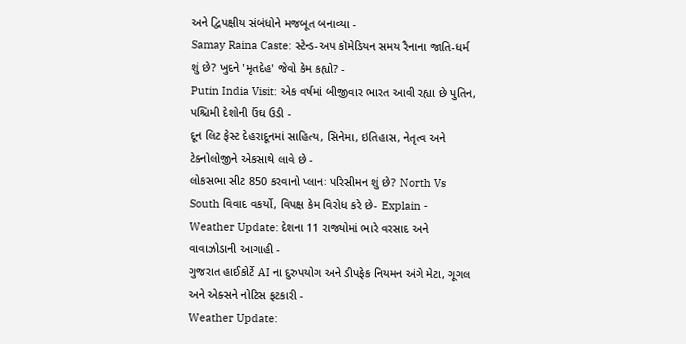અને દ્વિપક્ષીય સંબંધોને મજબૂત બનાવ્યા -
Samay Raina Caste: સ્ટેન્ડ-અપ કૉમેડિયન સમય રૈનાના જાતિ-ધર્મ શું છે? ખુદને 'મૃતદેહ' જેવો કેમ કહ્યો? -
Putin India Visit: એક વર્ષમાં બીજીવાર ભારત આવી રહ્યા છે પુતિન, પશ્ચિમી દેશોની ઉંઘ ઉડી -
દૂન લિટ ફેસ્ટ દેહરાદૂનમાં સાહિત્ય, સિનેમા, ઇતિહાસ, નેતૃત્વ અને ટેક્નોલોજીને એકસાથે લાવે છે -
લોકસભા સીટ 850 કરવાનો પ્લાનઃ પરિસીમન શું છે? North Vs South વિવાદ વકર્યો, વિપક્ષ કેમ વિરોધ કરે છે- Explain -
Weather Update: દેશના 11 રાજ્યોમાં ભારે વરસાદ અને વાવાઝોડાની આગાહી -
ગુજરાત હાઈકોર્ટે AI ના દુરુપયોગ અને ડીપફેક નિયમન અંગે મેટા, ગૂગલ અને એક્સને નોટિસ ફટકારી -
Weather Update: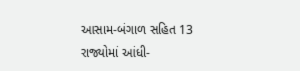આસામ-બંગાળ સહિત 13 રાજ્યોમાં આંધી-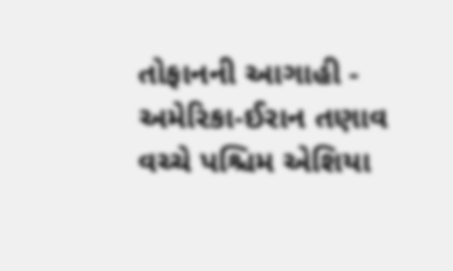તોફાનની આગાહી -
અમેરિકા-ઈરાન તણાવ વચ્ચે પશ્ચિમ એશિયા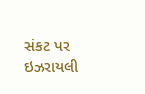સંકટ પર ઇઝરાયલી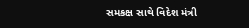સમકક્ષ સાથે વિદેશ મંત્રી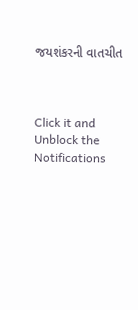જયશંકરની વાતચીત



Click it and Unblock the Notifications